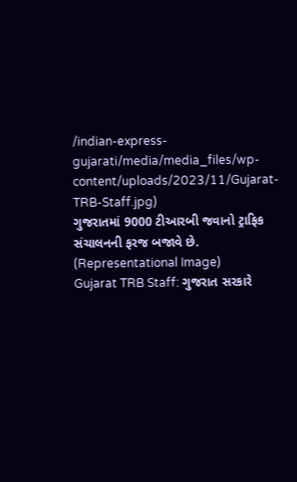/indian-express-gujarati/media/media_files/wp-content/uploads/2023/11/Gujarat-TRB-Staff.jpg)
ગુજરાતમાં 9000 ટીઆરબી જવાનો ટ્રાફિક સંચાલનની ફરજ બજાવે છે. (Representational Image)
Gujarat TRB Staff: ગુજરાત સરકારે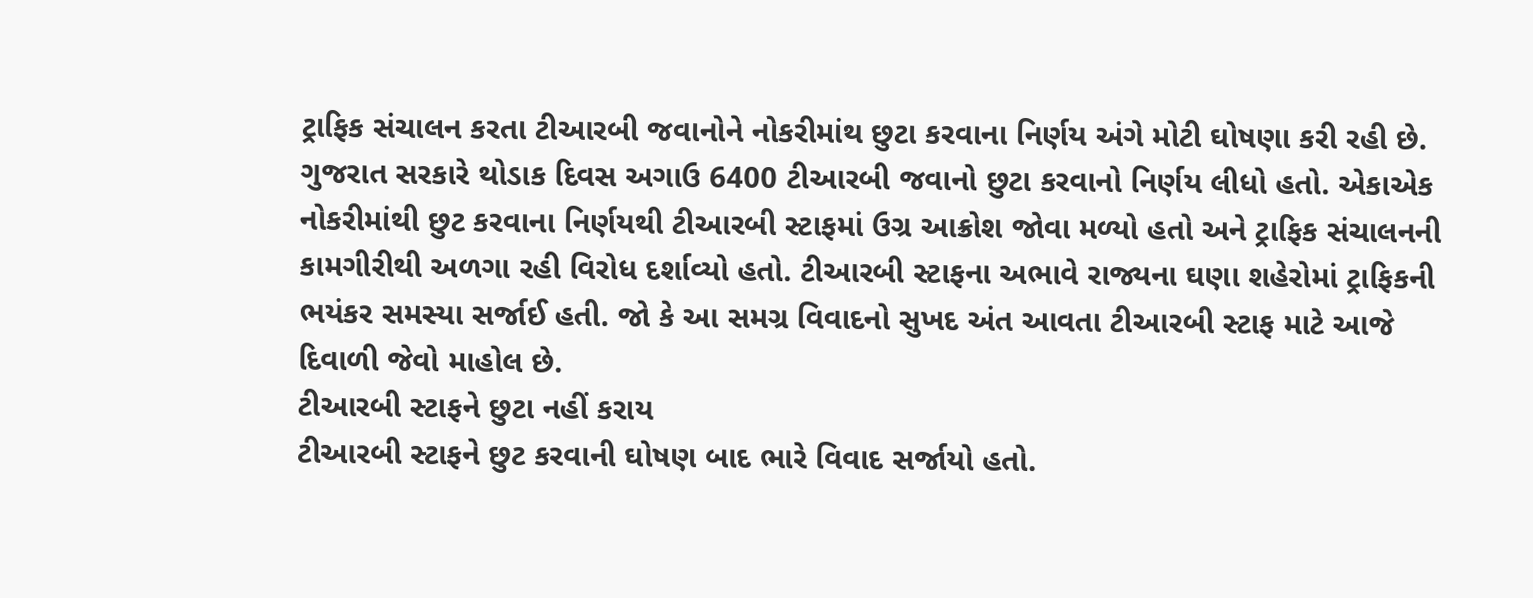ટ્રાફિક સંચાલન કરતા ટીઆરબી જવાનોને નોકરીમાંથ છુટા કરવાના નિર્ણય અંગે મોટી ઘોષણા કરી રહી છે. ગુજરાત સરકારે થોડાક દિવસ અગાઉ 6400 ટીઆરબી જવાનો છુટા કરવાનો નિર્ણય લીધો હતો. એકાએક નોકરીમાંથી છુટ કરવાના નિર્ણયથી ટીઆરબી સ્ટાફમાં ઉગ્ર આક્રોશ જોવા મળ્યો હતો અને ટ્રાફિક સંચાલનની કામગીરીથી અળગા રહી વિરોધ દર્શાવ્યો હતો. ટીઆરબી સ્ટાફના અભાવે રાજ્યના ઘણા શહેરોમાં ટ્રાફિકની ભયંકર સમસ્યા સર્જાઈ હતી. જો કે આ સમગ્ર વિવાદનો સુખદ અંત આવતા ટીઆરબી સ્ટાફ માટે આજે દિવાળી જેવો માહોલ છે.
ટીઆરબી સ્ટાફને છુટા નહીં કરાય
ટીઆરબી સ્ટાફને છુટ કરવાની ઘોષણ બાદ ભારે વિવાદ સર્જાયો હતો.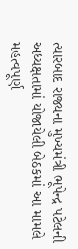ત્યારબાદ રાજ્યના મુખ્યમંત્રી ભૂપેન્દ્ર પટેલની અધ્યક્ષતામાં યોજાયેલી બેઠકમાં આ મામલે મહત્વપૂર્ણ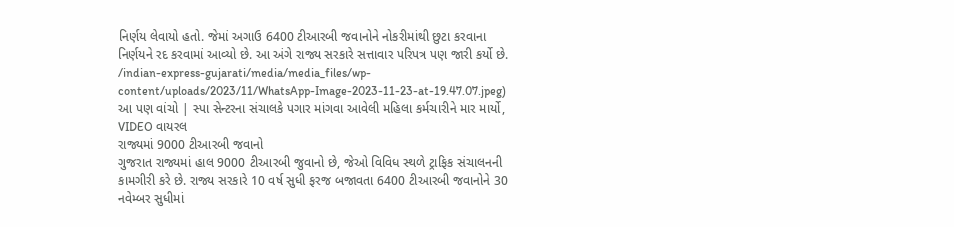નિર્ણય લેવાયો હતો. જેમાં અગાઉ 6400 ટીઆરબી જવાનોને નોકરીમાંથી છુટા કરવાના નિર્ણયને રદ કરવામાં આવ્યો છે. આ અંગે રાજ્ય સરકારે સત્તાવાર પરિપત્ર પણ જારી કર્યો છે.
/indian-express-gujarati/media/media_files/wp-content/uploads/2023/11/WhatsApp-Image-2023-11-23-at-19.47.07.jpeg)
આ પણ વાંચો | સ્પા સેન્ટરના સંચાલકે પગાર માંગવા આવેલી મહિલા કર્મચારીને માર માર્યો, VIDEO વાયરલ
રાજ્યમાં 9000 ટીઆરબી જવાનો
ગુજરાત રાજ્યમાં હાલ 9000 ટીઆરબી જુવાનો છે, જેઓ વિવિધ સ્થળે ટ્રાફિક સંચાલનની કામગીરી કરે છે. રાજ્ય સરકારે 10 વર્ષ સુધી ફરજ બજાવતા 6400 ટીઆરબી જવાનોને 30 નવેમ્બર સુધીમાં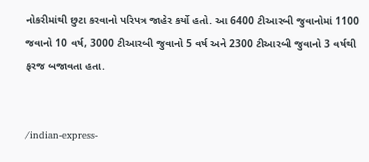નોકરીમાંથી છુટા કરવાનો પરિપત્ર જાહેર કર્યો હતો. આ 6400 ટીઆરબી જુવાનોમાં 1100 જવાનો 10 વર્ષ, 3000 ટીઆરબી જુવાનો 5 વર્ષ અને 2300 ટીઆરબી જુવાનો 3 વર્ષથી ફરજ બજાવતા હતા.


/indian-express-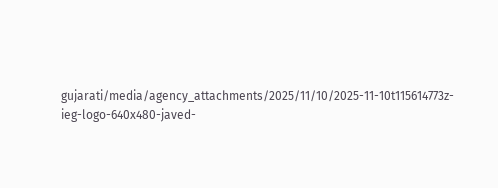gujarati/media/agency_attachments/2025/11/10/2025-11-10t115614773z-ieg-logo-640x480-javed-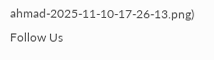ahmad-2025-11-10-17-26-13.png)
Follow Us